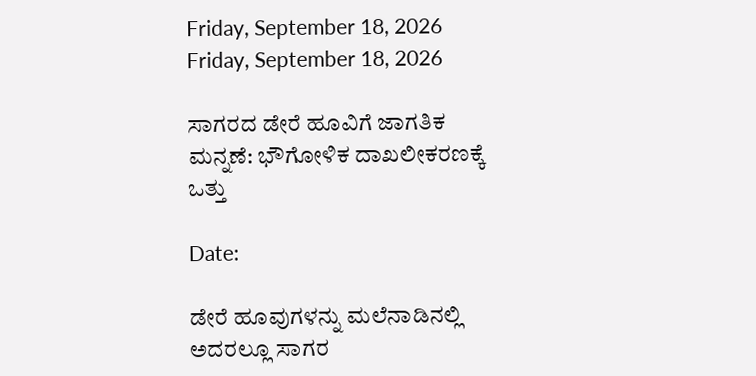Friday, September 18, 2026
Friday, September 18, 2026

ಸಾಗರದ ಡೇರೆ ಹೂವಿಗೆ ಜಾಗತಿಕ ಮನ್ನಣೆ: ಭೌಗೋಳಿಕ ದಾಖಲೀಕರಣಕ್ಕೆ ಒತ್ತು

Date:

ಡೇರೆ ಹೂವುಗಳನ್ನು ಮಲೆನಾಡಿನಲ್ಲಿ ಅದರಲ್ಲೂ ಸಾಗರ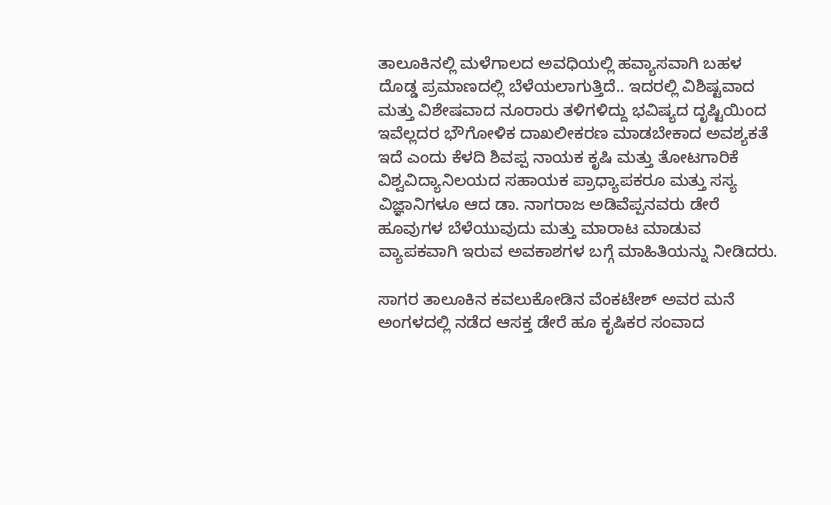ತಾಲೂಕಿನಲ್ಲಿ ಮಳೆಗಾಲದ ಅವಧಿಯಲ್ಲಿ ಹವ್ಯಾಸವಾಗಿ ಬಹಳ ದೊಡ್ಡ ಪ್ರಮಾಣದಲ್ಲಿ ಬೆಳೆಯಲಾಗುತ್ತಿದೆ.. ಇದರಲ್ಲಿ ವಿಶಿಷ್ಟವಾದ ಮತ್ತು ವಿಶೇಷವಾದ ನೂರಾರು ತಳಿಗಳಿದ್ದು ಭವಿಷ್ಯದ ದೃಷ್ಟಿಯಿಂದ ಇವೆಲ್ಲದರ ಭೌಗೋಳಿಕ ದಾಖಲೀಕರಣ ಮಾಡಬೇಕಾದ ಅವಶ್ಯಕತೆ ಇದೆ ಎಂದು ಕೆಳದಿ ಶಿವಪ್ಪ ನಾಯಕ ಕೃಷಿ ಮತ್ತು ತೋಟಗಾರಿಕೆ ವಿಶ್ವವಿದ್ಯಾನಿಲಯದ ಸಹಾಯಕ ಪ್ರಾಧ್ಯಾಪಕರೂ ಮತ್ತು ಸಸ್ಯ ವಿಜ್ಞಾನಿಗಳೂ ಆದ ಡಾ. ನಾಗರಾಜ ಅಡಿವೆಪ್ಪನವರು ಡೇರೆ ಹೂವುಗಳ ಬೆಳೆಯುವುದು ಮತ್ತು ಮಾರಾಟ ಮಾಡುವ ವ್ಯಾಪಕವಾಗಿ ಇರುವ ಅವಕಾಶಗಳ ಬಗ್ಗೆ ಮಾಹಿತಿಯನ್ನು ನೀಡಿದರು.

ಸಾಗರ ತಾಲೂಕಿನ ಕವಲುಕೋಡಿನ ವೆಂಕಟೇಶ್ ಅವರ ಮನೆ ಅಂಗಳದಲ್ಲಿ ನಡೆದ ಆಸಕ್ತ ಡೇರೆ ಹೂ ಕೃಷಿಕರ ಸಂವಾದ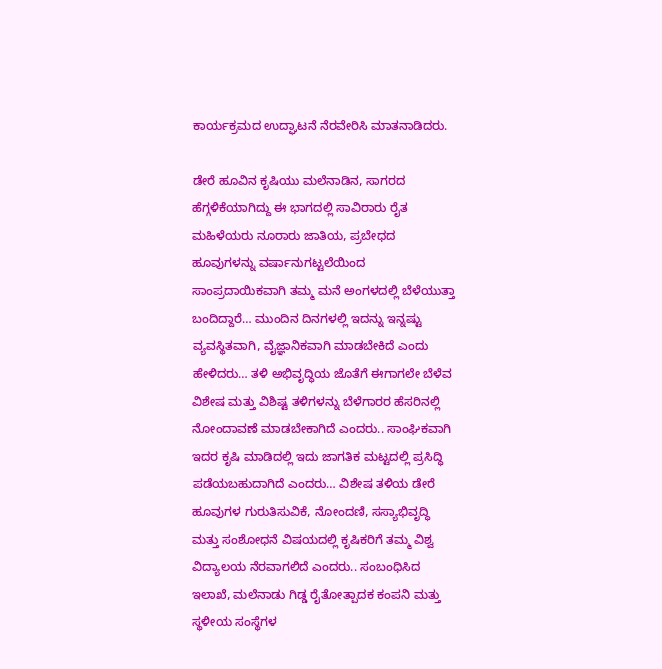ಕಾರ್ಯಕ್ರಮದ ಉದ್ಘಾಟನೆ ನೆರವೇರಿಸಿ ಮಾತನಾಡಿದರು.

ಡೇರೆ ಹೂವಿನ ಕೃಷಿಯು ಮಲೆನಾಡಿನ, ಸಾಗರದ ಹೆಗ್ಗಳಿಕೆಯಾಗಿದ್ದು ಈ ಭಾಗದಲ್ಲಿ ಸಾವಿರಾರು ರೈತ ಮಹಿಳೆಯರು ನೂರಾರು ಜಾತಿಯ, ಪ್ರಬೇಧದ ಹೂವುಗಳನ್ನು ವರ್ಷಾನುಗಟ್ಟಲೆಯಿಂದ ಸಾಂಪ್ರದಾಯಿಕವಾಗಿ ತಮ್ಮ ಮನೆ ಅಂಗಳದಲ್ಲಿ ಬೆಳೆಯುತ್ತಾ ಬಂದಿದ್ದಾರೆ… ಮುಂದಿನ ದಿನಗಳಲ್ಲಿ ಇದನ್ನು ಇನ್ನಷ್ಟು ವ್ಯವಸ್ಥಿತವಾಗಿ, ವೈಜ್ಞಾನಿಕವಾಗಿ ಮಾಡಬೇಕಿದೆ ಎಂದು ಹೇಳಿದರು… ತಳಿ ಅಭಿವೃದ್ಧಿಯ ಜೊತೆಗೆ ಈಗಾಗಲೇ ಬೆಳೆವ ವಿಶೇಷ ಮತ್ತು ವಿಶಿಷ್ಟ ತಳಿಗಳನ್ನು ಬೆಳೆಗಾರರ ಹೆಸರಿನಲ್ಲಿ ನೋಂದಾವಣೆ ಮಾಡಬೇಕಾಗಿದೆ ಎಂದರು.. ಸಾಂಘಿಕವಾಗಿ ಇದರ ಕೃಷಿ ಮಾಡಿದಲ್ಲಿ ಇದು ಜಾಗತಿಕ ಮಟ್ಟದಲ್ಲಿ ಪ್ರಸಿದ್ಧಿ ಪಡೆಯಬಹುದಾಗಿದೆ ಎಂದರು… ವಿಶೇಷ ತಳಿಯ ಡೇರೆ ಹೂವುಗಳ ಗುರುತಿಸುವಿಕೆ, ನೋಂದಣಿ, ಸಸ್ಯಾಭಿವೃದ್ಧಿ ಮತ್ತು ಸಂಶೋಧನೆ ವಿಷಯದಲ್ಲಿ ಕೃಷಿಕರಿಗೆ ತಮ್ಮ ವಿಶ್ವ ವಿದ್ಯಾಲಯ ನೆರವಾಗಲಿದೆ ಎಂದರು.. ಸಂಬಂಧಿಸಿದ ಇಲಾಖೆ, ಮಲೆನಾಡು ಗಿಡ್ಡ ರೈತೋತ್ಪಾದಕ ಕಂಪನಿ ಮತ್ತು ಸ್ಥಳೀಯ ಸಂಸ್ಥೆಗಳ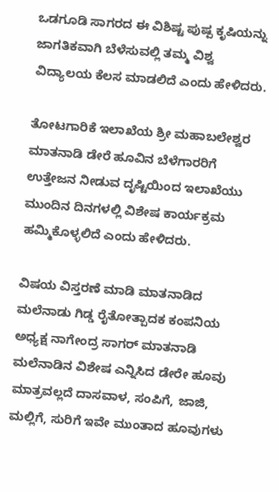ಒಡಗೂಡಿ ಸಾಗರದ ಈ ವಿಶಿಷ್ಟ ಪುಷ್ಪ ಕೃಷಿಯನ್ನು ಜಾಗತಿಕವಾಗಿ ಬೆಳೆಸುವಲ್ಲಿ ತಮ್ಮ ವಿಶ್ವ ವಿದ್ಯಾಲಯ ಕೆಲಸ ಮಾಡಲಿದೆ ಎಂದು ಹೇಳಿದರು.

ತೋಟಗಾರಿಕೆ ಇಲಾಖೆಯ ಶ್ರೀ ಮಹಾಬಲೇಶ್ವರ ಮಾತನಾಡಿ ಡೇರೆ ಹೂವಿನ ಬೆಳೆಗಾರರಿಗೆ ಉತ್ತೇಜನ ನೀಡುವ ದೃಷ್ಟಿಯಿಂದ ಇಲಾಖೆಯು ಮುಂದಿನ ದಿನಗಳಲ್ಲಿ ವಿಶೇಷ ಕಾರ್ಯಕ್ರಮ ಹಮ್ಮಿಕೊಳ್ಳಲಿದೆ ಎಂದು ಹೇಳಿದರು.

ವಿಷಯ ವಿಸ್ತರಣೆ ಮಾಡಿ ಮಾತನಾಡಿದ ಮಲೆನಾಡು ಗಿಡ್ಡ ರೈತೋತ್ಪಾದಕ ಕಂಪನಿಯ ಅಧ್ಯಕ್ಷ ನಾಗೇಂದ್ರ ಸಾಗರ್ ಮಾತನಾಡಿ ಮಲೆನಾಡಿನ ವಿಶೇಷ ಎನ್ನಿಸಿದ ಡೇರೇ ಹೂವು ಮಾತ್ರವಲ್ಲದೆ ದಾಸವಾಳ, ಸಂಪಿಗೆ, ಜಾಜಿ, ಮಲ್ಲಿಗೆ, ಸುರಿಗೆ ಇವೇ ಮುಂತಾದ ಹೂವುಗಳು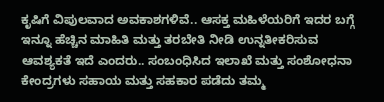ಕೃಷಿಗೆ ವಿಪುಲವಾದ ಅವಕಾಶಗಳಿವೆ.. ಆಸಕ್ತ ಮಹಿಳೆಯರಿಗೆ ಇದರ ಬಗ್ಗೆ ಇನ್ನೂ ಹೆಚ್ಚಿನ ಮಾಹಿತಿ ಮತ್ತು ತರಬೇತಿ ನೀಡಿ ಉನ್ನತೀಕರಿಸುವ ಆವಶ್ಯಕತೆ ಇದೆ ಎಂದರು.. ಸಂಬಂಧಿಸಿದ ಇಲಾಖೆ ಮತ್ತು ಸಂಶೋಧನಾ ಕೇಂದ್ರಗಳು ಸಹಾಯ ಮತ್ತು ಸಹಕಾರ ಪಡೆದು ತಮ್ಮ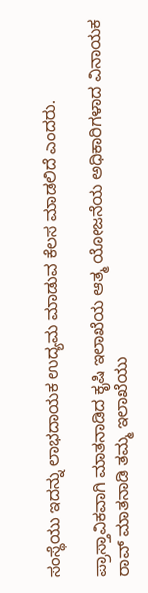ಸಂಸ್ಥೆಯು ಇದನ್ನು ಲಾಭದಾಯಕ ಉದ್ಯಮ ಮಾಡುವ ಕೆಲಸ ಮಾಡಲಿದೆ ಎಂದರು.

ಪ್ರಾಸ್ತಾವಿಕವಾಗಿ ಮಾತನಾಡಿದ ಕೃಷಿ ಇಲಾಖೆಯ ಆತ್ಮ ಯೋಜನೆಯ ಅಧಿಕಾರಿಗಳಾದ ವಿನಾಯಕ ರಾವ್ ಮಾತನಾಡಿ ತಮ್ಮ ಇಲಾಖೆಯು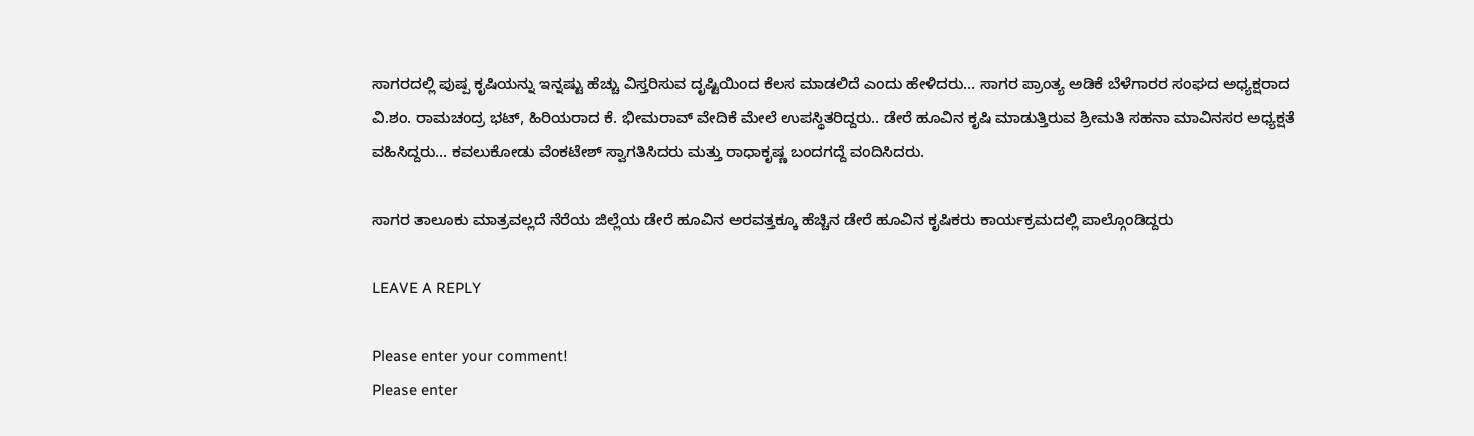ಸಾಗರದಲ್ಲಿ ಪುಷ್ಪ ಕೃಷಿಯನ್ನು ಇನ್ನಷ್ಟು ಹೆಚ್ಚು ವಿಸ್ತರಿಸುವ ದೃಷ್ಟಿಯಿಂದ ಕೆಲಸ ಮಾಡಲಿದೆ ಎಂದು ಹೇಳಿದರು… ಸಾಗರ ಪ್ರಾಂತ್ಯ ಅಡಿಕೆ ಬೆಳೆಗಾರರ ಸಂಘದ ಅಧ್ಯಕ್ಷರಾದ ವಿ.ಶಂ. ರಾಮಚಂದ್ರ ಭಟ್, ಹಿರಿಯರಾದ ಕೆ. ಭೀಮರಾವ್ ವೇದಿಕೆ ಮೇಲೆ ಉಪಸ್ಥಿತರಿದ್ದರು.. ಡೇರೆ ಹೂವಿನ ಕೃಷಿ ಮಾಡುತ್ತಿರುವ ಶ್ರೀಮತಿ ಸಹನಾ ಮಾವಿನಸರ ಅಧ್ಯಕ್ಷತೆ ವಹಿಸಿದ್ದರು… ಕವಲುಕೋಡು ವೆಂಕಟೇಶ್ ಸ್ವಾಗತಿಸಿದರು ಮತ್ತು ರಾಧಾಕೃಷ್ಣ ಬಂದಗದ್ದೆ ವಂದಿಸಿದರು.

ಸಾಗರ ತಾಲೂಕು ಮಾತ್ರವಲ್ಲದೆ ನೆರೆಯ ಜಿಲ್ಲೆಯ ಡೇರೆ ಹೂವಿನ ಅರವತ್ತಕ್ಕೂ ಹೆಚ್ಚಿನ ಡೇರೆ ಹೂವಿನ ಕೃಷಿಕರು ಕಾರ್ಯಕ್ರಮದಲ್ಲಿ ಪಾಲ್ಗೊಂಡಿದ್ದರು

LEAVE A REPLY

Please enter your comment!
Please enter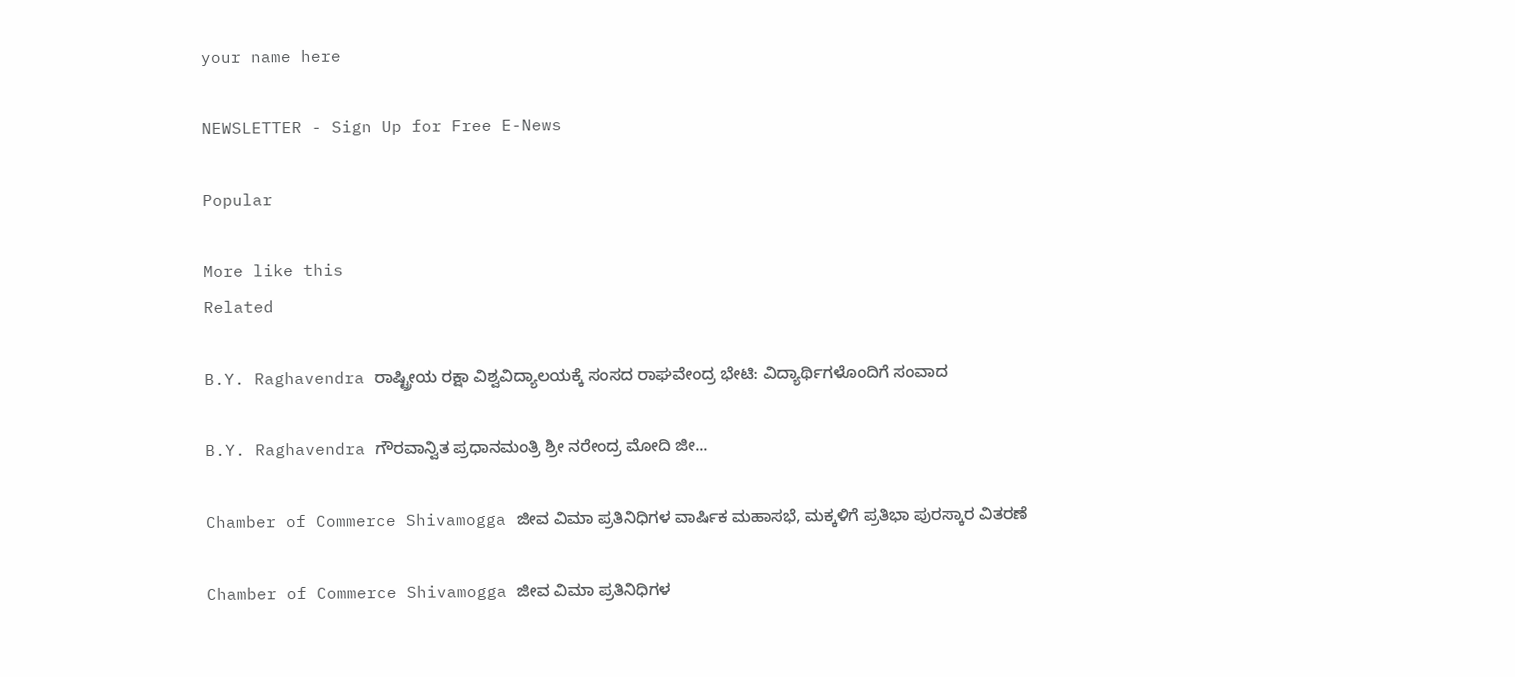your name here

NEWSLETTER - Sign Up for Free E-News

Popular

More like this
Related

B.Y. Raghavendra ರಾಷ್ಟ್ರೀಯ ರಕ್ಷಾ ವಿಶ್ವವಿದ್ಯಾಲಯಕ್ಕೆ ಸಂಸದ ರಾಘವೇಂದ್ರ ಭೇಟಿ: ವಿದ್ಯಾರ್ಥಿಗಳೊಂದಿಗೆ ಸಂವಾದ

B.Y. Raghavendra ಗೌರವಾನ್ವಿತ ಪ್ರಧಾನಮಂತ್ರಿ ಶ್ರೀ ನರೇಂದ್ರ ಮೋದಿ ಜೀ...

Chamber of Commerce Shivamogga ಜೀವ ವಿಮಾ ಪ್ರತಿನಿಧಿಗಳ ವಾರ್ಷಿಕ ಮಹಾಸಭೆ, ಮಕ್ಕಳಿಗೆ ಪ್ರತಿಭಾ ಪುರಸ್ಕಾರ ವಿತರಣೆ

Chamber of Commerce Shivamogga ಜೀವ ವಿಮಾ ಪ್ರತಿನಿಧಿಗಳ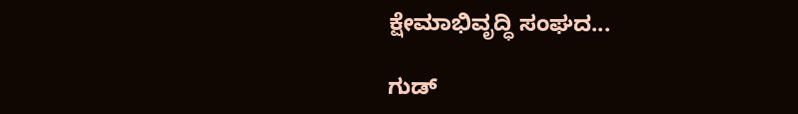ಕ್ಷೇಮಾಭಿವೃದ್ಧಿ ಸಂಘದ...

ಗುಡ್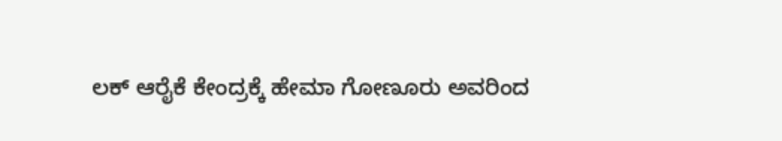ಲಕ್ ಆರೈಕೆ ಕೇಂದ್ರಕ್ಕೆ ಹೇಮಾ ಗೋಣೂರು ಅವರಿಂದ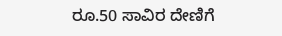ರೂ.50 ಸಾವಿರ ದೇಣಿಗೆ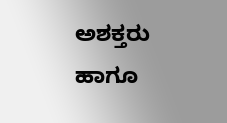ಅಶಕ್ತರು ಹಾಗೂ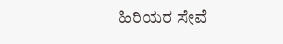ಹಿರಿಯರ ಸೇವೆ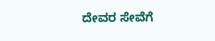ದೇವರ ಸೇವೆಗೆ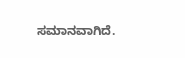ಸಮಾನವಾಗಿದೆ.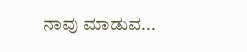ನಾವು ಮಾಡುವ...